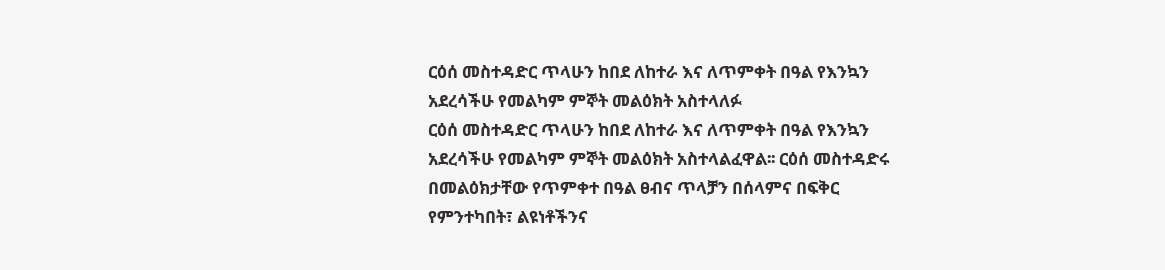ርዕሰ መስተዳድር ጥላሁን ከበደ ለከተራ እና ለጥምቀት በዓል የእንኳን አደረሳችሁ የመልካም ምኞት መልዕክት አስተላለፉ
ርዕሰ መስተዳድር ጥላሁን ከበደ ለከተራ እና ለጥምቀት በዓል የእንኳን አደረሳችሁ የመልካም ምኞት መልዕክት አስተላልፈዋል፡፡ ርዕሰ መስተዳድሩ በመልዕክታቸው የጥምቀተ በዓል ፀብና ጥላቻን በሰላምና በፍቅር የምንተካበት፣ ልዩነቶችንና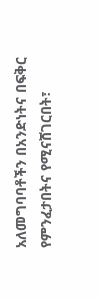አለመግባባቶችን በአንድነትና በፍቅር የምንፈታበትና የሚናሸገርበት፣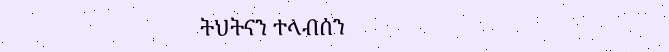ትህትናን ተላብሰን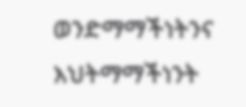ወንድማማችነትንና እህትማማችነንት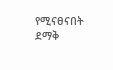የሚናፀናበት ደማቅ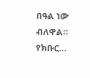በዓል ነው ብለዋል። የክቡር…